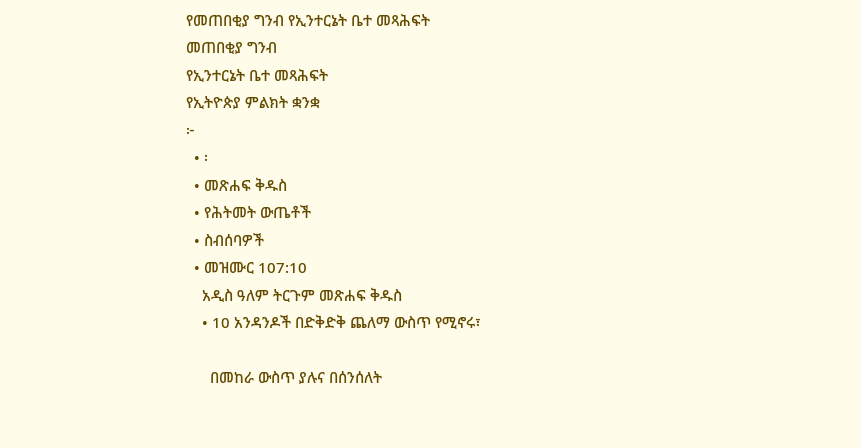የመጠበቂያ ግንብ የኢንተርኔት ቤተ መጻሕፍት
መጠበቂያ ግንብ
የኢንተርኔት ቤተ መጻሕፍት
የኢትዮጵያ ምልክት ቋንቋ
፦
  • ፡
  • መጽሐፍ ቅዱስ
  • የሕትመት ውጤቶች
  • ስብሰባዎች
  • መዝሙር 107:10
    አዲስ ዓለም ትርጉም መጽሐፍ ቅዱስ
    • 10 አንዳንዶች በድቅድቅ ጨለማ ውስጥ የሚኖሩ፣

      በመከራ ውስጥ ያሉና በሰንሰለት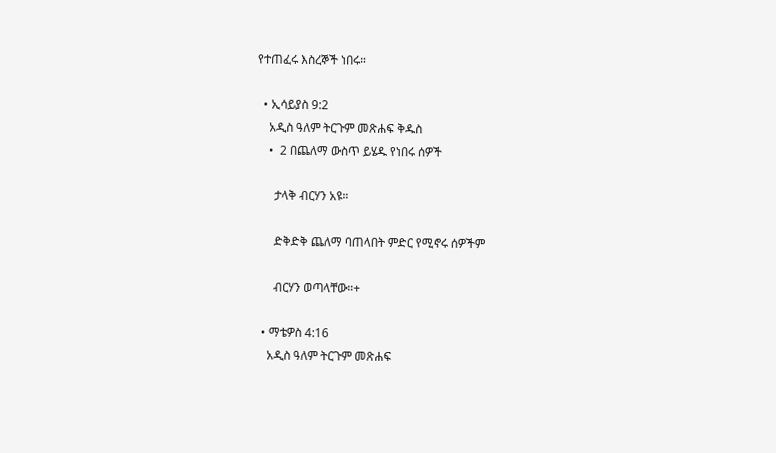የተጠፈሩ እስረኞች ነበሩ።

  • ኢሳይያስ 9:2
    አዲስ ዓለም ትርጉም መጽሐፍ ቅዱስ
    •  2 በጨለማ ውስጥ ይሄዱ የነበሩ ሰዎች

      ታላቅ ብርሃን አዩ።

      ድቅድቅ ጨለማ ባጠላበት ምድር የሚኖሩ ሰዎችም

      ብርሃን ወጣላቸው።+

  • ማቴዎስ 4:16
    አዲስ ዓለም ትርጉም መጽሐፍ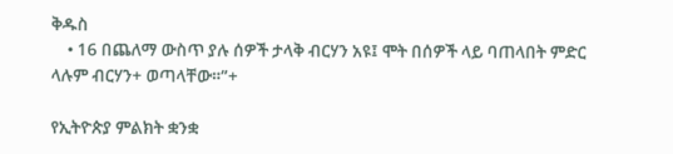ቅዱስ
    • 16 በጨለማ ውስጥ ያሉ ሰዎች ታላቅ ብርሃን አዩ፤ ሞት በሰዎች ላይ ባጠላበት ምድር ላሉም ብርሃን+ ወጣላቸው።”+

የኢትዮጵያ ምልክት ቋንቋ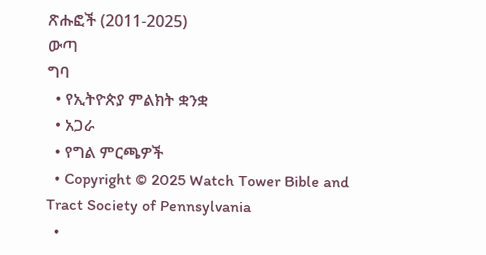ጽሑፎች (2011-2025)
ውጣ
ግባ
  • የኢትዮጵያ ምልክት ቋንቋ
  • አጋራ
  • የግል ምርጫዎች
  • Copyright © 2025 Watch Tower Bible and Tract Society of Pennsylvania
  •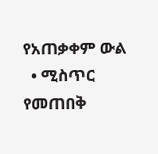የአጠቃቀም ውል
  • ሚስጥር የመጠበቅ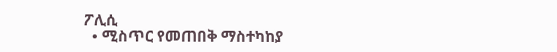ፖሊሲ
  • ሚስጥር የመጠበቅ ማስተካከያ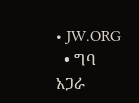• JW.ORG
  • ግባ
አጋራ